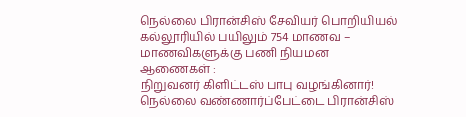நெல்லை பிரான்சிஸ் சேவியர் பொறியியல் கல்லூரியில் பயிலும் 754 மாணவ – மாணவிகளுக்கு பணி நியமன ஆணைகள் :
நிறுவனர் கிளிட்டஸ் பாபு வழங்கினார்!
நெல்லை வண்ணார்ப்பேட்டை பிரான்சிஸ்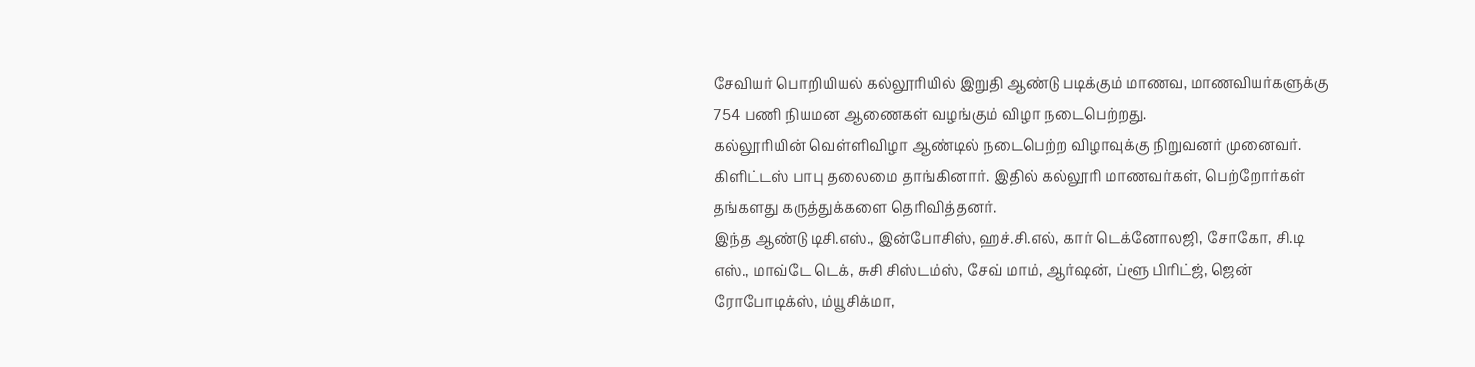சேவியர் பொறியியல் கல்லூரியில் இறுதி ஆண்டு படிக்கும் மாணவ, மாணவியர்களுக்கு 754 பணி நியமன ஆணைகள் வழங்கும் விழா நடைபெற்றது.
கல்லூரியின் வெள்ளிவிழா ஆண்டில் நடைபெற்ற விழாவுக்கு நிறுவனர் முனைவர். கிளிட்டஸ் பாபு தலைமை தாங்கினார். இதில் கல்லூரி மாணவர்கள், பெற்றோர்கள் தங்களது கருத்துக்களை தெரிவித்தனர்.
இந்த ஆண்டு டிசி.எஸ்., இன்போசிஸ், ஹச்.சி.எல், கார் டெக்னோலஜி, சோகோ, சி.டி எஸ்., மாவ்டே டெக், சுசி சிஸ்டம்ஸ், சேவ் மாம், ஆர்ஷன், ப்ளூ பிரிட்ஜ், ஜென் ரோபோடிக்ஸ், ம்யூசிக்மா,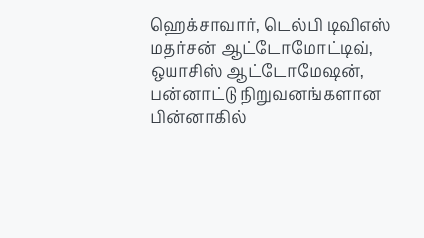ஹெக்சாவார், டெல்பி டிவிஎஸ் மதர்சன் ஆட்டோமோட்டிவ், ஒயாசிஸ் ஆட்டோமேஷன், பன்னாட்டு நிறுவனங்களான பின்னாகில்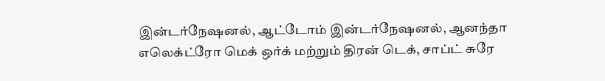இன்டர்நேஷனல், ஆட்டோம் இன்டர்நேஷனல், ஆனந்தா எலெக்ட்ரோ மெக் ஒர்க் மற்றும் திரன் டெக், சாப்ட் சுரே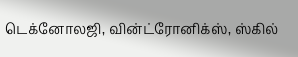டெக்னோலஜி, வின்ட்ரோனிக்ஸ், ஸ்கில்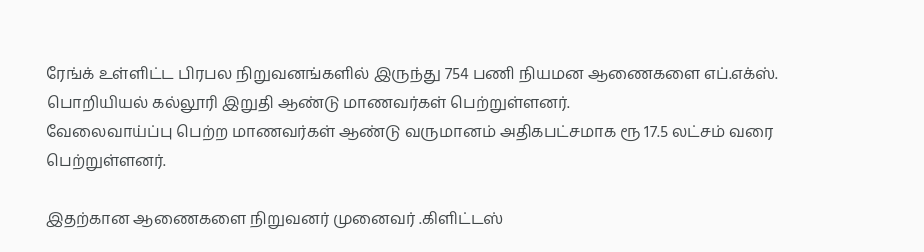ரேங்க் உள்ளிட்ட பிரபல நிறுவனங்களில் இருந்து 754 பணி நியமன ஆணைகளை எப்.எக்ஸ். பொறியியல் கல்லூரி இறுதி ஆண்டு மாணவர்கள் பெற்றுள்ளனர்.
வேலைவாய்ப்பு பெற்ற மாணவர்கள் ஆண்டு வருமானம் அதிகபட்சமாக ரூ 17.5 லட்சம் வரை பெற்றுள்ளனர்.

இதற்கான ஆணைகளை நிறுவனர் முனைவர் .கிளிட்டஸ்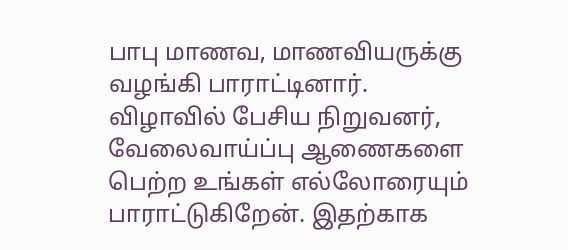பாபு மாணவ, மாணவியருக்கு வழங்கி பாராட்டினார்.
விழாவில் பேசிய நிறுவனர், வேலைவாய்ப்பு ஆணைகளை பெற்ற உங்கள் எல்லோரையும் பாராட்டுகிறேன். இதற்காக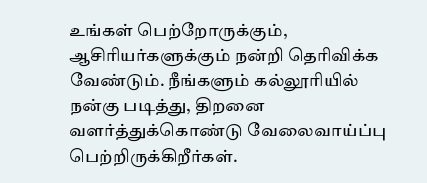உங்கள் பெற்றோருக்கும், ஆசிரியர்களுக்கும் நன்றி தெரிவிக்க வேண்டும். நீங்களும் கல்லூரியில் நன்கு படித்து, திறனை வளர்த்துக்கொண்டு வேலைவாய்ப்பு பெற்றிருக்கிறீர்கள்.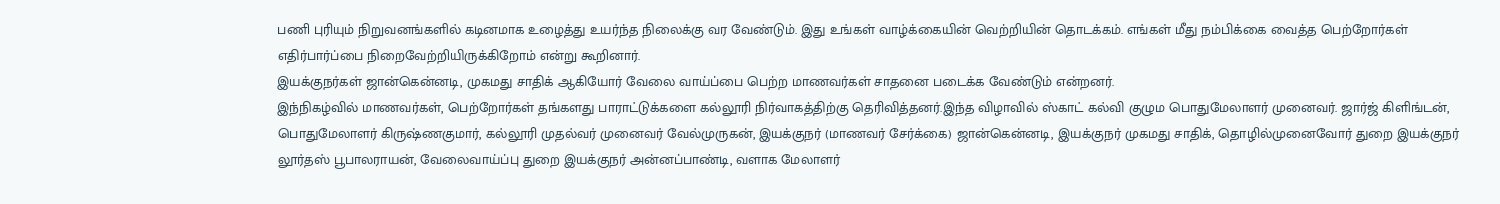பணி புரியும் நிறுவனங்களில் கடினமாக உழைத்து உயர்ந்த நிலைக்கு வர வேண்டும். இது உங்கள் வாழ்க்கையின் வெற்றியின் தொடக்கம். எங்கள் மீது நம்பிக்கை வைத்த பெற்றோர்கள் எதிர்பார்ப்பை நிறைவேற்றியிருக்கிறோம் என்று கூறினார்.
இயக்குநர்கள் ஜான்கென்னடி, முகமது சாதிக் ஆகியோர் வேலை வாய்ப்பை பெற்ற மாணவர்கள் சாதனை படைக்க வேண்டும் என்றனர்.
இந்நிகழ்வில் மாணவர்கள், பெற்றோர்கள் தங்களது பாராட்டுக்களை கல்லூரி நிர்வாகத்திற்கு தெரிவித்தனர்.இந்த விழாவில் ஸ்காட் கல்வி குழும பொதுமேலாளர் முனைவர். ஜார்ஜ் கிளிங்டன், பொதுமேலாளர் கிருஷ்ணகுமார், கல்லூரி முதல்வர் முனைவர் வேல்முருகன், இயக்குநர் (மாணவர் சேர்க்கை) ஜான்கென்னடி, இயக்குநர் முகமது சாதிக், தொழில்முனைவோர் துறை இயக்குநர் லூர்தஸ் பூபாலராயன், வேலைவாய்ப்பு துறை இயக்குநர் அன்னப்பாண்டி, வளாக மேலாளர்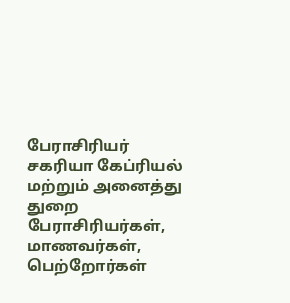பேராசிரியர் சகரியா கேப்ரியல் மற்றும் அனைத்து துறை பேராசிரியர்கள், மாணவர்கள், பெற்றோர்கள்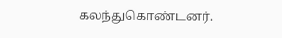கலந்துகொண்டனர்.